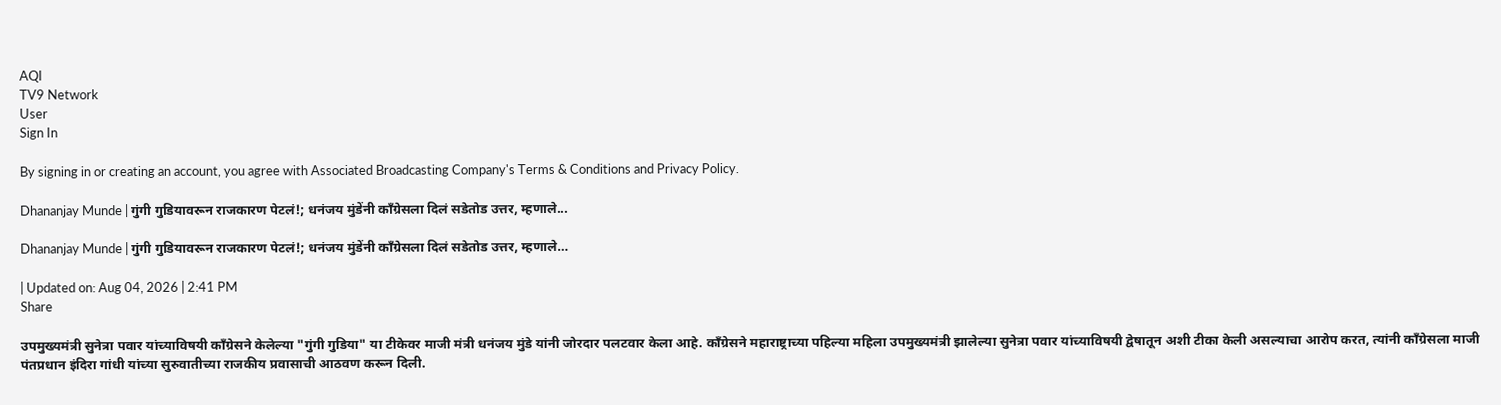AQI
TV9 Network
User
Sign In

By signing in or creating an account, you agree with Associated Broadcasting Company's Terms & Conditions and Privacy Policy.

Dhananjay Munde | गुंगी गुडियावरून राजकारण पेटलं!; धनंजय मुंडेंनी काँग्रेसला दिलं सडेतोड उत्तर, म्हणाले...

Dhananjay Munde | गुंगी गुडियावरून राजकारण पेटलं!; धनंजय मुंडेंनी काँग्रेसला दिलं सडेतोड उत्तर, म्हणाले…

| Updated on: Aug 04, 2026 | 2:41 PM
Share

उपमुख्यमंत्री सुनेत्रा पवार यांच्याविषयी काँग्रेसने केलेल्या "गुंगी गुडिया" या टीकेवर माजी मंत्री धनंजय मुंडे यांनी जोरदार पलटवार केला आहे. काँग्रेसने महाराष्ट्राच्या पहिल्या महिला उपमुख्यमंत्री झालेल्या सुनेत्रा पवार यांच्याविषयी द्वेषातून अशी टीका केली असल्याचा आरोप करत, त्यांनी काँग्रेसला माजी पंतप्रधान इंदिरा गांधी यांच्या सुरुवातीच्या राजकीय प्रवासाची आठवण करून दिली.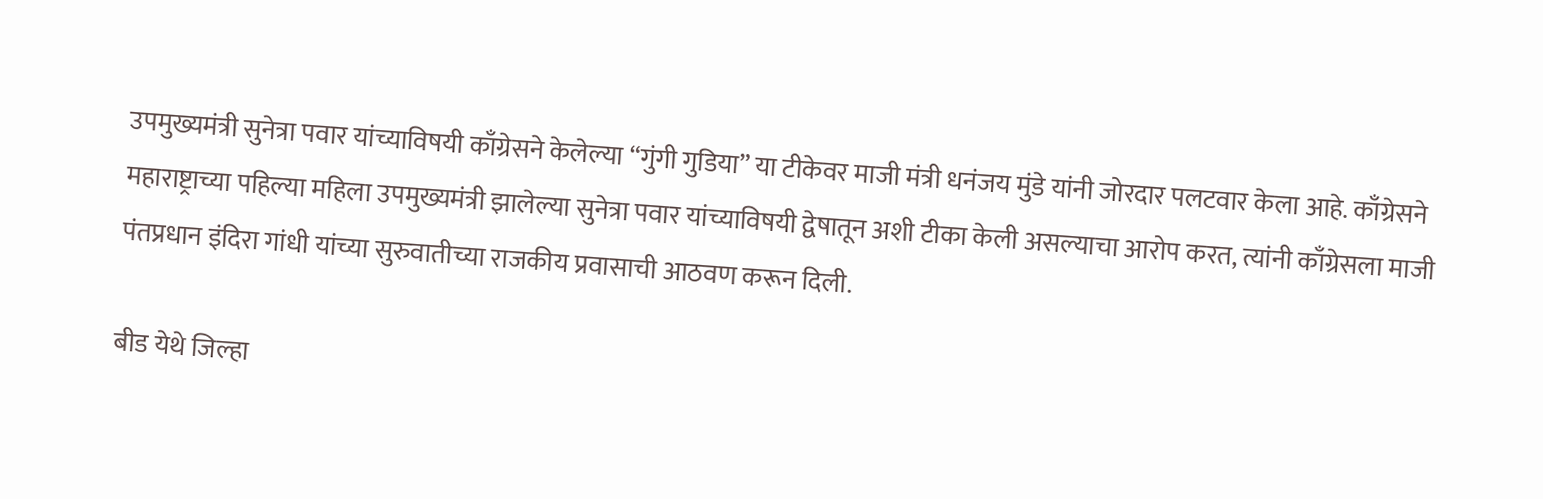उपमुख्यमंत्री सुनेत्रा पवार यांच्याविषयी काँग्रेसने केलेल्या “गुंगी गुडिया” या टीकेवर माजी मंत्री धनंजय मुंडे यांनी जोरदार पलटवार केला आहे. काँग्रेसने महाराष्ट्राच्या पहिल्या महिला उपमुख्यमंत्री झालेल्या सुनेत्रा पवार यांच्याविषयी द्वेषातून अशी टीका केली असल्याचा आरोप करत, त्यांनी काँग्रेसला माजी पंतप्रधान इंदिरा गांधी यांच्या सुरुवातीच्या राजकीय प्रवासाची आठवण करून दिली.

बीड येथे जिल्हा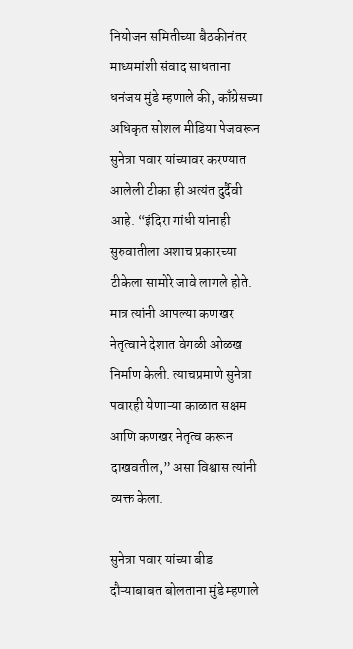नियोजन समितीच्या बैठकीनंतर माध्यमांशी संवाद साधताना धनंजय मुंडे म्हणाले की, काँग्रेसच्या अधिकृत सोशल मीडिया पेजवरून सुनेत्रा पवार यांच्यावर करण्यात आलेली टीका ही अत्यंत दुर्दैवी आहे. “इंदिरा गांधी यांनाही सुरुवातीला अशाच प्रकारच्या टीकेला सामोरे जावे लागले होते. मात्र त्यांनी आपल्या कणखर नेतृत्वाने देशात वेगळी ओळख निर्माण केली. त्याचप्रमाणे सुनेत्रा पवारही येणाऱ्या काळात सक्षम आणि कणखर नेतृत्व करून दाखवतील,” असा विश्वास त्यांनी व्यक्त केला.

सुनेत्रा पवार यांच्या बीड दौऱ्याबाबत बोलताना मुंडे म्हणाले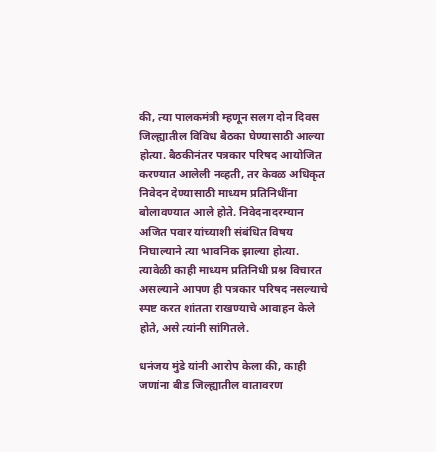की, त्या पालकमंत्री म्हणून सलग दोन दिवस जिल्ह्यातील विविध बैठका घेण्यासाठी आल्या होत्या. बैठकीनंतर पत्रकार परिषद आयोजित करण्यात आलेली नव्हती, तर केवळ अधिकृत निवेदन देण्यासाठी माध्यम प्रतिनिधींना बोलावण्यात आले होते. निवेदनादरम्यान अजित पवार यांच्याशी संबंधित विषय निघाल्याने त्या भावनिक झाल्या होत्या. त्यावेळी काही माध्यम प्रतिनिधी प्रश्न विचारत असल्याने आपण ही पत्रकार परिषद नसल्याचे स्पष्ट करत शांतता राखण्याचे आवाहन केले होते, असे त्यांनी सांगितले.

धनंजय मुंडे यांनी आरोप केला की, काही जणांना बीड जिल्ह्यातील वातावरण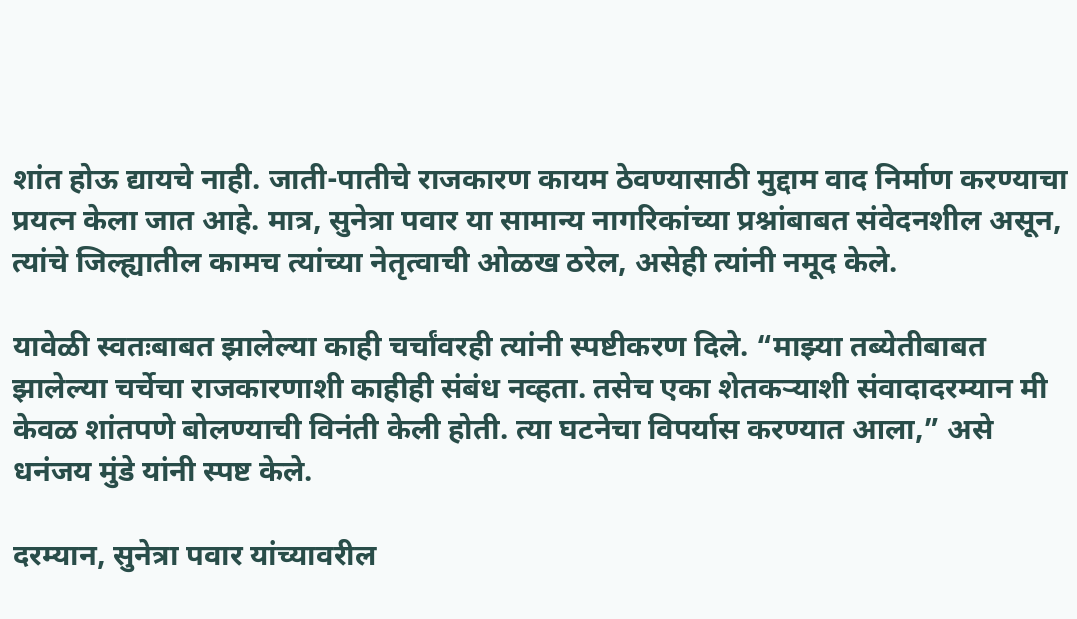शांत होऊ द्यायचे नाही. जाती-पातीचे राजकारण कायम ठेवण्यासाठी मुद्दाम वाद निर्माण करण्याचा प्रयत्न केला जात आहे. मात्र, सुनेत्रा पवार या सामान्य नागरिकांच्या प्रश्नांबाबत संवेदनशील असून, त्यांचे जिल्ह्यातील कामच त्यांच्या नेतृत्वाची ओळख ठरेल, असेही त्यांनी नमूद केले.

यावेळी स्वतःबाबत झालेल्या काही चर्चांवरही त्यांनी स्पष्टीकरण दिले. “माझ्या तब्येतीबाबत झालेल्या चर्चेचा राजकारणाशी काहीही संबंध नव्हता. तसेच एका शेतकऱ्याशी संवादादरम्यान मी केवळ शांतपणे बोलण्याची विनंती केली होती. त्या घटनेचा विपर्यास करण्यात आला,” असे धनंजय मुंडे यांनी स्पष्ट केले.

दरम्यान, सुनेत्रा पवार यांच्यावरील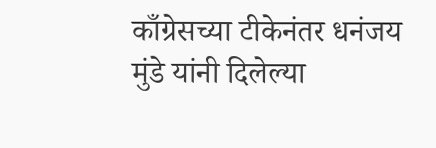काँग्रेसच्या टीकेनंतर धनंजय मुंडे यांनी दिलेल्या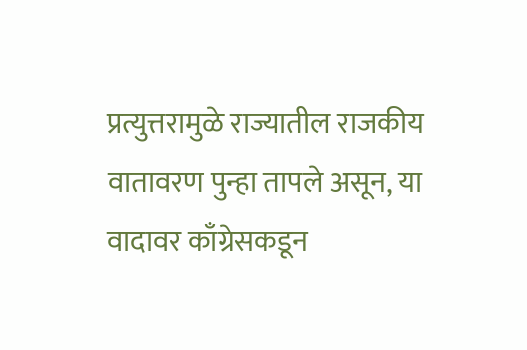प्रत्युत्तरामुळे राज्यातील राजकीय वातावरण पुन्हा तापले असून, या वादावर काँग्रेसकडून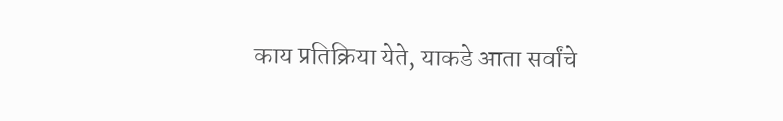काय प्रतिक्रिया येते, याकडे आता सर्वांचे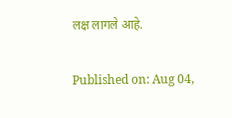लक्ष लागले आहे.

Published on: Aug 04,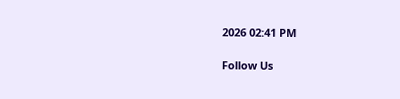2026 02:41 PM

Follow Us